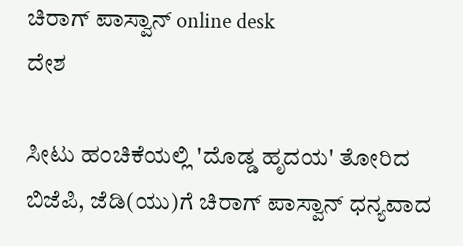ಚಿರಾಗ್ ಪಾಸ್ವಾನ್ online desk
ದೇಶ

ಸೀಟು ಹಂಚಿಕೆಯಲ್ಲಿ 'ದೊಡ್ಡ ಹೃದಯ' ತೋರಿದ ಬಿಜೆಪಿ, ಜೆಡಿ(ಯು)ಗೆ ಚಿರಾಗ್ ಪಾಸ್ವಾನ್ ಧನ್ಯವಾದ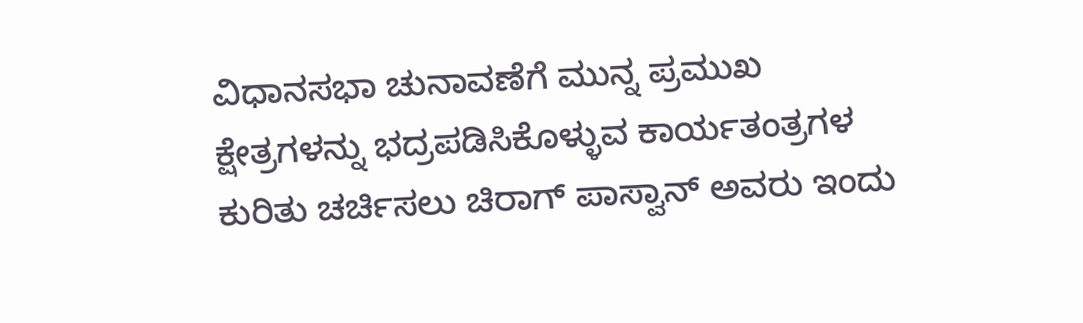ವಿಧಾನಸಭಾ ಚುನಾವಣೆಗೆ ಮುನ್ನ ಪ್ರಮುಖ ಕ್ಷೇತ್ರಗಳನ್ನು ಭದ್ರಪಡಿಸಿಕೊಳ್ಳುವ ಕಾರ್ಯತಂತ್ರಗಳ ಕುರಿತು ಚರ್ಚಿಸಲು ಚಿರಾಗ್ ಪಾಸ್ವಾನ್ ಅವರು ಇಂದು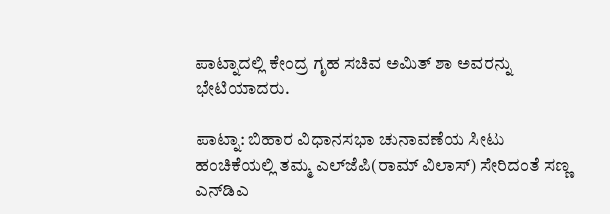ಪಾಟ್ನಾದಲ್ಲಿ ಕೇಂದ್ರ ಗೃಹ ಸಚಿವ ಅಮಿತ್ ಶಾ ಅವರನ್ನು ಭೇಟಿಯಾದರು.

ಪಾಟ್ನಾ: ಬಿಹಾರ ವಿಧಾನಸಭಾ ಚುನಾವಣೆಯ ಸೀಟು ಹಂಚಿಕೆಯಲ್ಲಿ ತಮ್ಮ ಎಲ್‌ಜೆಪಿ(ರಾಮ್ ವಿಲಾಸ್) ಸೇರಿದಂತೆ ಸಣ್ಣ ಎನ್‌ಡಿಎ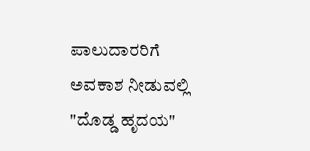ಪಾಲುದಾರರಿಗೆ ಅವಕಾಶ ನೀಡುವಲ್ಲಿ "ದೊಡ್ಡ ಹೃದಯ"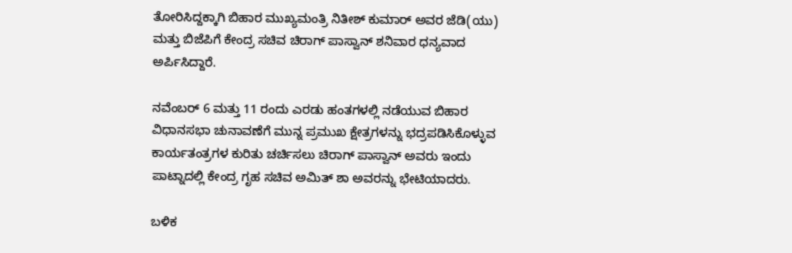ತೋರಿಸಿದ್ದಕ್ಕಾಗಿ ಬಿಹಾರ ಮುಖ್ಯಮಂತ್ರಿ ನಿತೀಶ್ ಕುಮಾರ್ ಅವರ ಜೆಡಿ(ಯು) ಮತ್ತು ಬಿಜೆಪಿಗೆ ಕೇಂದ್ರ ಸಚಿವ ಚಿರಾಗ್ ಪಾಸ್ವಾನ್ ಶನಿವಾರ ಧನ್ಯವಾದ ಅರ್ಪಿಸಿದ್ದಾರೆ.

ನವೆಂಬರ್ 6 ಮತ್ತು 11 ರಂದು ಎರಡು ಹಂತಗಳಲ್ಲಿ ನಡೆಯುವ ಬಿಹಾರ ವಿಧಾನಸಭಾ ಚುನಾವಣೆಗೆ ಮುನ್ನ ಪ್ರಮುಖ ಕ್ಷೇತ್ರಗಳನ್ನು ಭದ್ರಪಡಿಸಿಕೊಳ್ಳುವ ಕಾರ್ಯತಂತ್ರಗಳ ಕುರಿತು ಚರ್ಚಿಸಲು ಚಿರಾಗ್ ಪಾಸ್ವಾನ್ ಅವರು ಇಂದು ಪಾಟ್ನಾದಲ್ಲಿ ಕೇಂದ್ರ ಗೃಹ ಸಚಿವ ಅಮಿತ್ ಶಾ ಅವರನ್ನು ಭೇಟಿಯಾದರು.

ಬಳಿಕ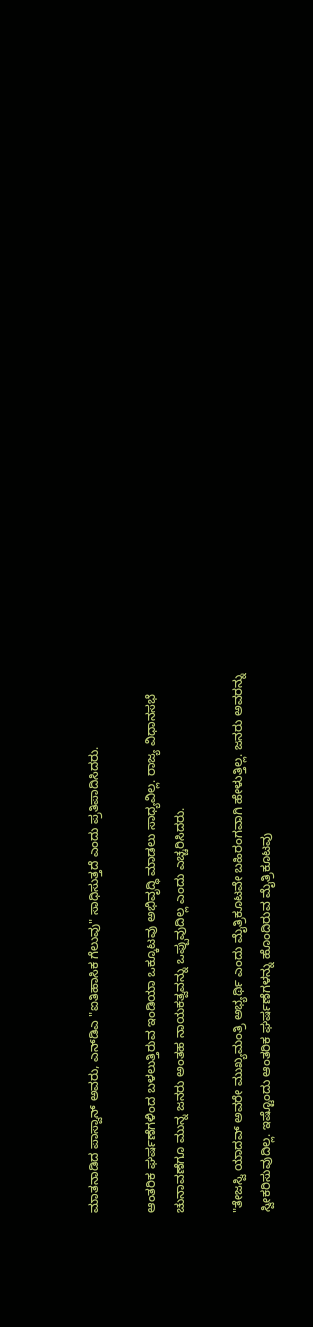ಮಾತನಾಡಿದ ಪಾಸ್ವಾನ್ ಅವರು, ಎನ್‌ಡಿಎ "ಐತಿಹಾಸಿಕ ಗೆಲುವು" ಸಾಧಿಸುತ್ತದೆ ಎಂದು ಪ್ರತಿಪಾದಿಸಿದರು.

ಆಂತರಿಕ ಘರ್ಷಣೆಗಳಿಂದ ಬಳಲುತ್ತಿರುವ ಇಂಡಿಯಾ ಒಕ್ಕೂಟವು ಅಭಿವೃದ್ಧಿ ಮಾಡಲು ಸಾಧ್ಯವಿಲ್ಲ. ರಾಜ್ಯ ವಿಧಾನಸಭೆ ಚುನಾವಣೆಗೂ ಮುನ್ನ ಜನರು ಅಂತಹ ನಾಯಕತ್ವವನ್ನು ಒಪ್ಪುವುದಿಲ್ಲ ಎಂದು ಎಚ್ಚರಿಸಿದರು.

"ತೇಜಸ್ವಿ ಯಾದವ್ ಅವರೇ ಮುಖ್ಯಮಂತ್ರಿ ಅಭ್ಯರ್ಥಿ ಎಂದು ಮೈತ್ರಿಕೂಟವೇ ಬಹಿರಂಗವಾಗಿ ಹೇಳುತ್ತಿಲ್ಲ. ಜನರು ಅವರನ್ನು ಸ್ವೀಕರಿಸುವುದಿಲ್ಲ. ಇಷ್ಟೊಂದು ಆಂತರಿಕ ಘರ್ಷಣೆಗಳನ್ನು ಹೊಂದಿರುವ ಮೈತ್ರಿಕೂಟವು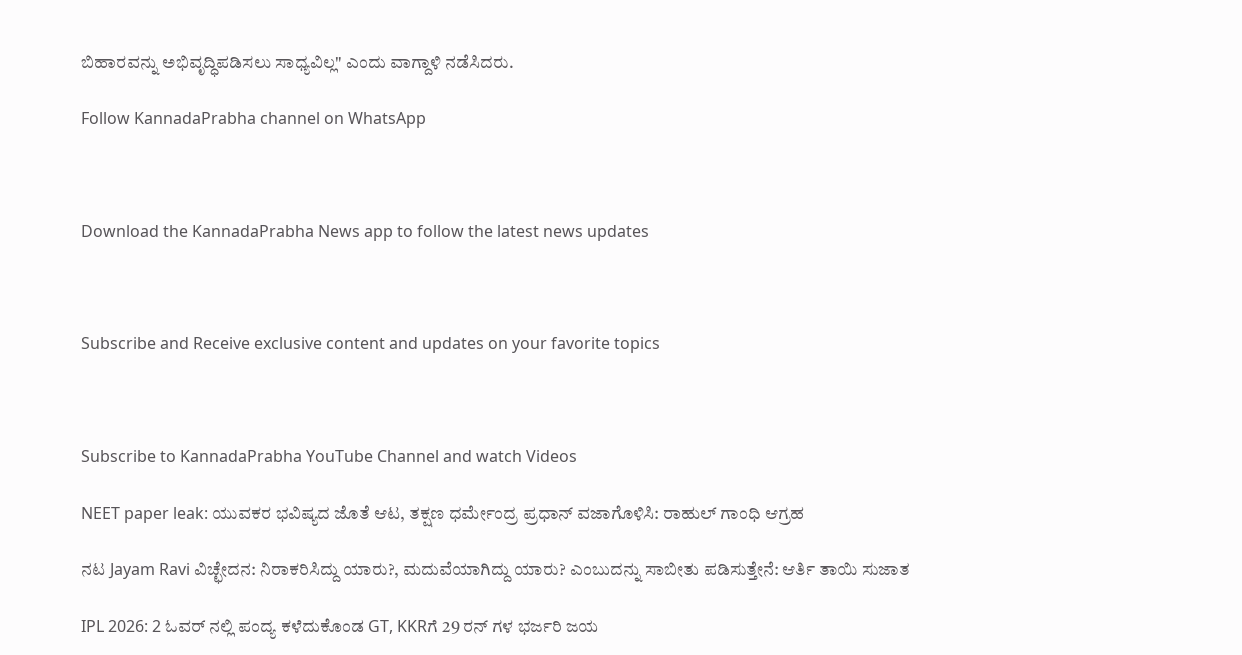ಬಿಹಾರವನ್ನು ಅಭಿವೃದ್ಧಿಪಡಿಸಲು ಸಾಧ್ಯವಿಲ್ಲ" ಎಂದು ವಾಗ್ದಾಳಿ ನಡೆಸಿದರು.

Follow KannadaPrabha channel on WhatsApp



Download the KannadaPrabha News app to follow the latest news updates



Subscribe and Receive exclusive content and updates on your favorite topics



Subscribe to KannadaPrabha YouTube Channel and watch Videos

NEET paper leak: ಯುವಕರ ಭವಿಷ್ಯದ ಜೊತೆ ಆಟ, ತಕ್ಷಣ ಧರ್ಮೇಂದ್ರ ಪ್ರಧಾನ್ ವಜಾಗೊಳಿಸಿ: ರಾಹುಲ್ ಗಾಂಧಿ ಆಗ್ರಹ

ನಟ Jayam Ravi ವಿಚ್ಛೇದನ: ನಿರಾಕರಿಸಿದ್ದು ಯಾರು?, ಮದುವೆಯಾಗಿದ್ದು ಯಾರು? ಎಂಬುದನ್ನು ಸಾಬೀತು ಪಡಿಸುತ್ತೇನೆ: ಆರ್ತಿ ತಾಯಿ ಸುಜಾತ

IPL 2026: 2 ಓವರ್ ನಲ್ಲಿ ಪಂದ್ಯ ಕಳೆದುಕೊಂಡ GT, KKRಗೆ 29 ರನ್ ಗಳ ಭರ್ಜರಿ ಜಯ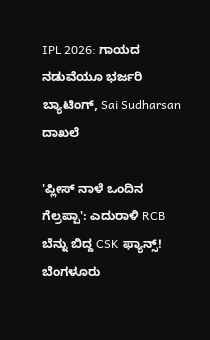IPL 2026: ಗಾಯದ ನಡುವೆಯೂ ಭರ್ಜರಿ ಬ್ಯಾಟಿಂಗ್, Sai Sudharsan ದಾಖಲೆ

'ಪ್ಲೀಸ್ ನಾಳೆ ಒಂದಿನ ಗೆಲ್ರಪ್ಪಾ': ಎದುರಾಳಿ RCB ಬೆನ್ನು ಬಿದ್ದ CSK ಫ್ಯಾನ್ಸ್! ಬೆಂಗಳೂರು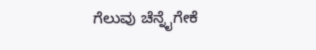ಗೆಲುವು ಚೆನ್ನೈಗೇಕೆ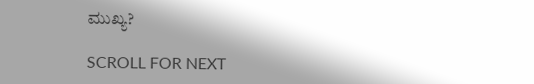ಮುಖ್ಯ?

SCROLL FOR NEXT